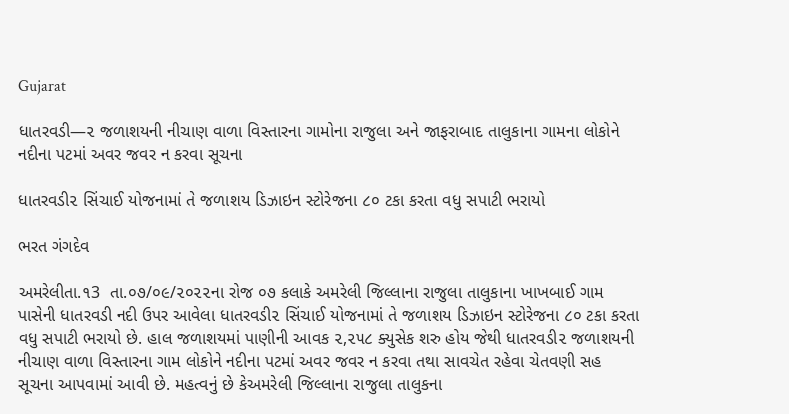Gujarat

ધાતરવડી—૨ જળાશયની નીચાણ વાળા વિસ્તારના ગામોના રાજુલા અને જાફરાબાદ તાલુકાના ગામના લોકોને નદીના પટમાં અવર જવર ન કરવા સૂચના

ધાતરવડી૨ સિંચાઈ યોજનામાં તે જળાશય ડિઝાઇન સ્ટોરેજના ૮૦ ટકા કરતા વધુ સપાટી ભરાયો

ભરત ગંગદેવ

અમરેલીતા.૧3  તા.૦૭/૦૯/૨૦૨૨ના રોજ ૦૭ કલાકે અમરેલી જિલ્લાના રાજુલા તાલુકાના ખાખબાઈ ગામ પાસેની ધાતરવડી નદી ઉપર આવેલા ધાતરવડી૨ સિંચાઈ યોજનામાં તે જળાશય ડિઝાઇન સ્ટોરેજના ૮૦ ટકા કરતા વધુ સપાટી ભરાયો છે. હાલ જળાશયમાં પાણીની આવક ૨,૨૫૮ ક્યુસેક શરુ હોય જેથી ધાતરવડી૨ જળાશયની નીચાણ વાળા વિસ્તારના ગામ લોકોને નદીના પટમાં અવર જવર ન કરવા તથા સાવચેત રહેવા ચેતવણી સહ સૂચના આપવામાં આવી છે. મહત્વનું છે કેઅમરેલી જિલ્લાના રાજુલા તાલુકના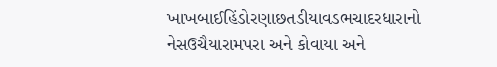ખાખબાઈહિંડોરણાછતડીયાવડભચાદરધારાનો નેસઉચૈયારામપરા અને કોવાયા અને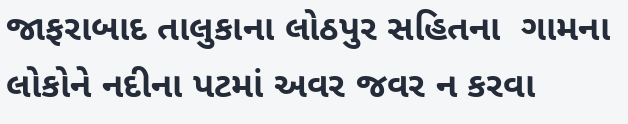જાફરાબાદ તાલુકાના લોઠપુર સહિતના  ગામના લોકોને નદીના પટમાં અવર જવર ન કરવા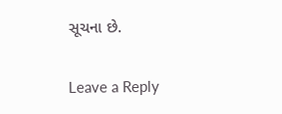સૂચના છે.

Leave a Reply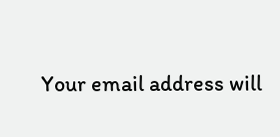Your email address will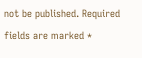not be published. Required fields are marked *